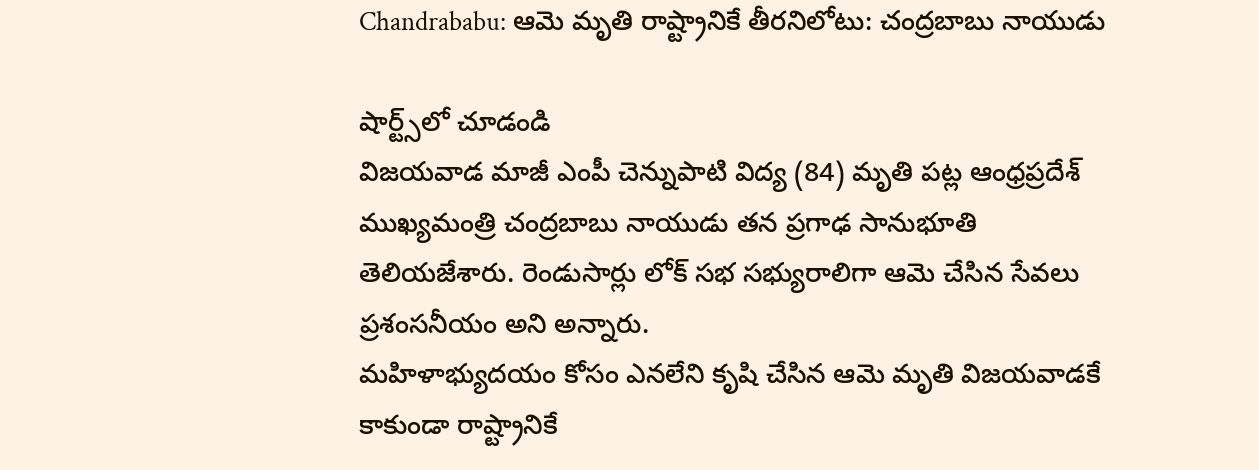Chandrababu: ఆమె మృతి రాష్ట్రానికే తీరనిలోటు: చంద్రబాబు నాయుడు

షార్ట్స్‌లో చూడండి
విజయవాడ మాజీ ఎంపీ చెన్నుపాటి విద్య (84) మృతి పట్ల ఆంధ్రప్రదేశ్ ముఖ్యమంత్రి చంద్రబాబు నాయుడు తన ప్రగాఢ సానుభూతి తెలియజేశారు. రెండుసార్లు లోక్ సభ సభ్యురాలిగా ఆమె చేసిన సేవలు ప్రశంసనీయం అని అన్నారు.
మహిళాభ్యుదయం కోసం ఎనలేని కృషి చేసిన ఆమె మృతి విజయవాడకే కాకుండా రాష్ట్రానికే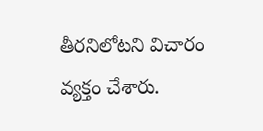తీరనిలోటని విచారం వ్యక్తం చేశారు.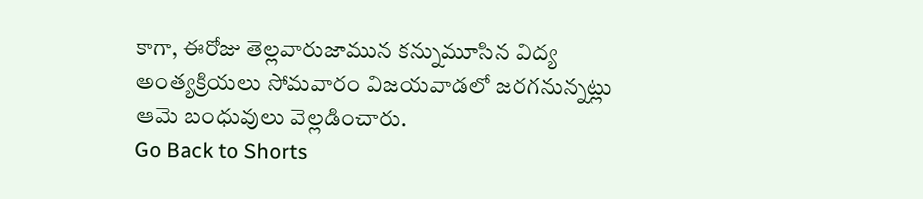కాగా, ఈరోజు తెల్లవారుజామున కన్నుమూసిన విద్య అంత్యక్రియలు సోమవారం విజయవాడలో జరగనున్నట్లు ఆమె బంధువులు వెల్లడించారు.
Go Back to Shorts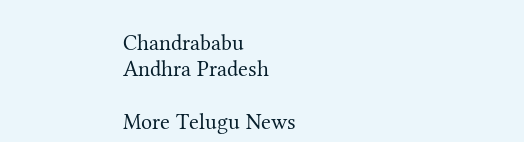Chandrababu
Andhra Pradesh

More Telugu News